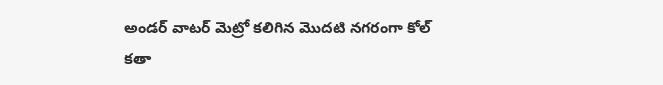అండర్ వాటర్ మెట్రో కలిగిన మొదటి నగరంగా కోల్ కతా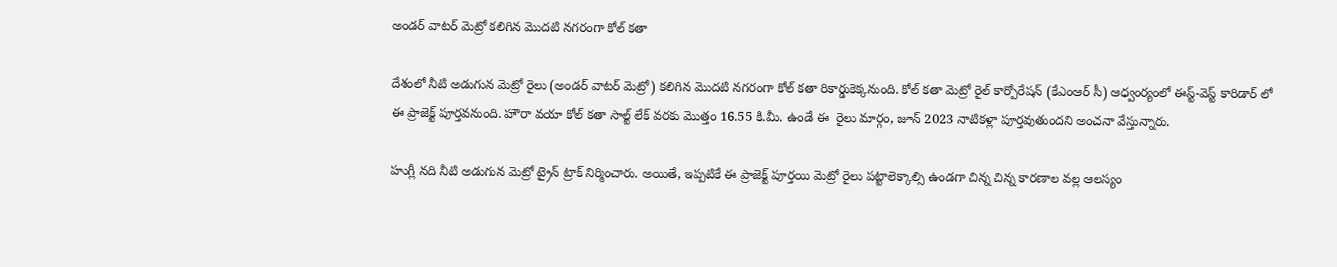అండర్ వాటర్ మెట్రో కలిగిన మొదటి నగరంగా కోల్ కతా

దేశంలో నీటి అడుగున మెట్రో రైలు (అండర్ వాటర్ మెట్రో) కలిగిన మొదటి నగరంగా కోల్ కతా రికార్డుకెక్కనుంది. కోల్ కతా మెట్రో రైల్ కార్పోరేషన్ (కేఎంఆర్ సీ) ఆధ్వంర్యంలో ఈస్ట్-వెస్ట్ కారిడార్ లో ఈ ప్రాజెక్ట్ పూర్తవనుంది. హౌరా వయా కోల్ కతా సాల్ట్ లేక్ వరకు మొత్తం 16.55 కి.మీ. ఉండే ఈ  రైలు మార్గం, జూన్ 2023 నాటికళ్లా పూర్తవుతుందని అంచనా వేస్తున్నారు.

హుగ్లీ నది నీటి అడుగున మెట్రో ట్రైన్ ట్రాక్ నిర్మించారు. అయితే, ఇప్పటికే ఈ ప్రాజెక్ట్ పూర్తయి మెట్రో రైలు పట్టాలెక్కాల్సి ఉండగా చిన్న చిన్న కారణాల వల్ల ఆలస్యం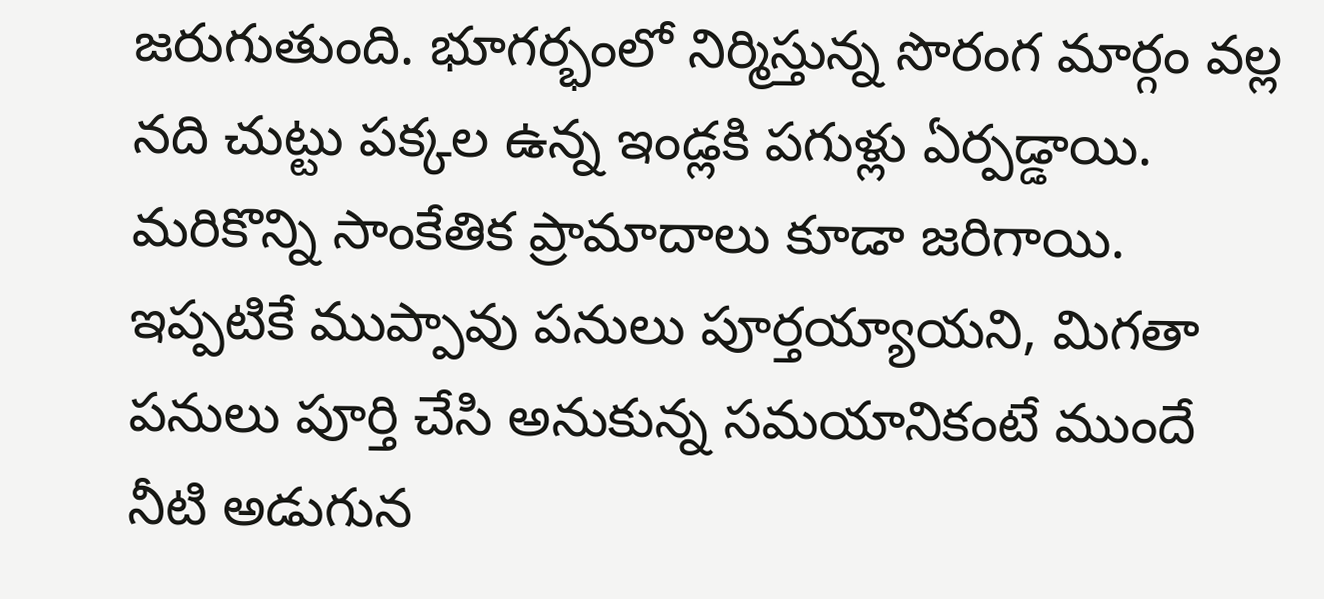జరుగుతుంది. భూగర్భంలో నిర్మిస్తున్న సొరంగ మార్గం వల్ల నది చుట్టు పక్కల ఉన్న ఇండ్లకి పగుళ్లు ఏర్పడ్డాయి. మరికొన్ని సాంకేతిక ప్రామాదాలు కూడా జరిగాయి. ఇప్పటికే ముప్పావు పనులు పూర్తయ్యాయని, మిగతా పనులు పూర్తి చేసి అనుకున్న సమయానికంటే ముందే నీటి అడుగున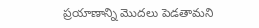ప్రయాణాన్ని మొదలు పెడతామని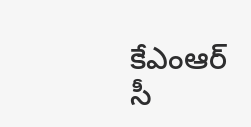కేఎంఆర్ సీ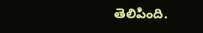తెలిపింది.